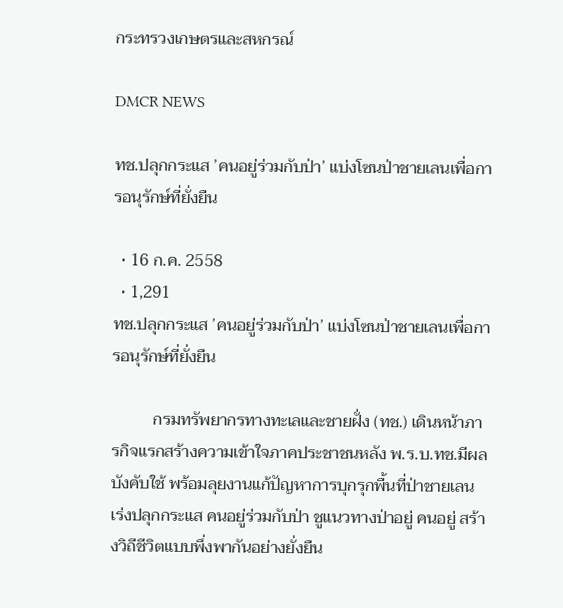กระทรวงเกษตรและสหกรณ์

DMCR NEWS

ทช.ปลุกกระแส ’คนอยู่ร่วมกับป่า’ แบ่งโซนป่าชายเลนเพื่อการอนุรักษ์ที่ยั่งยืน

  • 16 ก.ค. 2558
  • 1,291
ทช.ปลุกกระแส ’คนอยู่ร่วมกับป่า’ แบ่งโซนป่าชายเลนเพื่อการอนุรักษ์ที่ยั่งยืน

          กรมทรัพยากรทางทะเลและชายฝั่ง (ทช.) เดินหน้าภารกิจแรกสร้างความเข้าใจภาคประชาชนหลัง พ.ร.บ.ทช.มีผลบังคับใช้ พร้อมลุยงานแก้ปัญหาการบุกรุกพื้นที่ป่าชายเลน เร่งปลุกกระแส คนอยู่ร่วมกับป่า ชูแนวทางป่าอยู่ คนอยู่ สร้างวิถีชีวิตแบบพึ่งพากันอย่างยั่งยืน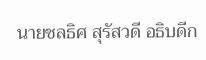นายชลธิศ สุรัสวดี อธิบดีก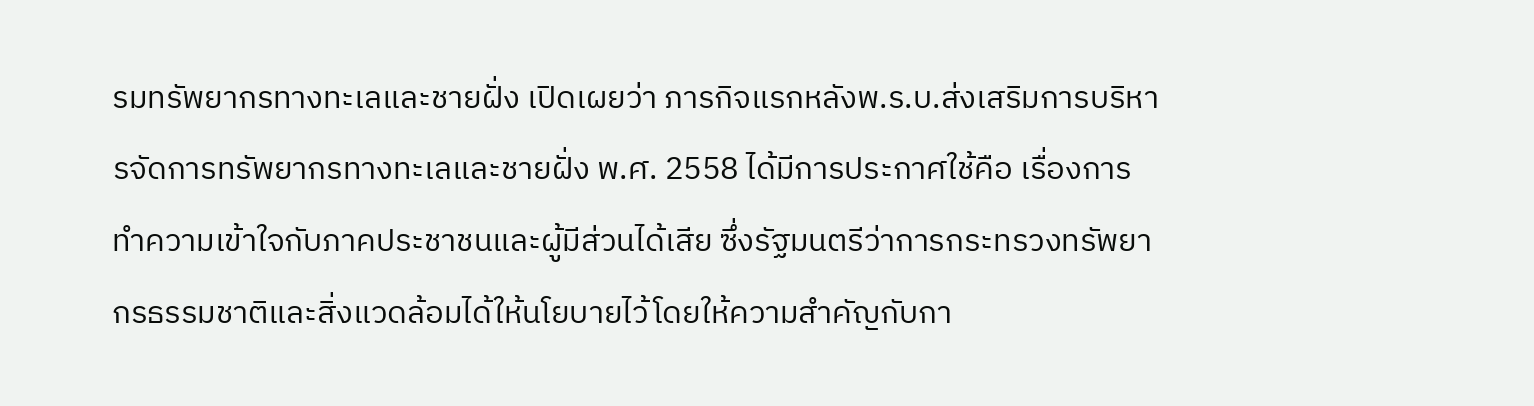รมทรัพยากรทางทะเลและชายฝั่ง เปิดเผยว่า ภารกิจแรกหลังพ.ร.บ.ส่งเสริมการบริหารจัดการทรัพยากรทางทะเลและชายฝั่ง พ.ศ. 2558 ได้มีการประกาศใช้คือ เรื่องการทำความเข้าใจกับภาคประชาชนและผู้มีส่วนได้เสีย ซึ่งรัฐมนตรีว่าการกระทรวงทรัพยากรธรรมชาติและสิ่งแวดล้อมได้ให้นโยบายไว้โดยให้ความสำคัญกับกา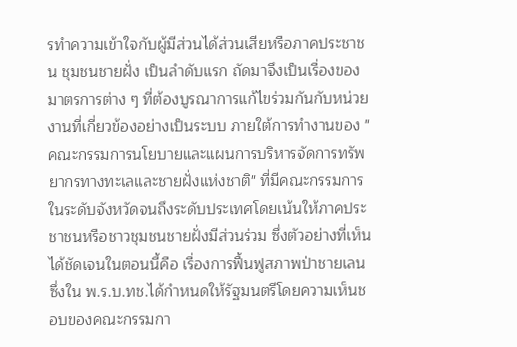รทำความเข้าใจกับผู้มีส่วนได้ส่วนเสียหรือภาคประชาชน ชุมชนชายฝั่ง เป็นลำดับแรก ถัดมาจึงเป็นเรื่องของมาตรการต่าง ๆ ที่ต้องบูรณาการแก้ไขร่วมกันกับหน่วยงานที่เกี่ยวข้องอย่างเป็นระบบ ภายใต้การทำงานของ "คณะกรรมการนโยบายและแผนการบริหารจัดการทรัพยากรทางทะเลและชายฝั่งแห่งชาติ" ที่มีคณะกรรมการในระดับจังหวัดจนถึงระดับประเทศโดยเน้นให้ภาคประชาชนหรือชาวชุมชนชายฝั่งมีส่วนร่วม ซึ่งตัวอย่างที่เห็นได้ชัดเจนในตอนนี้คือ เรื่องการฟื้นฟูสภาพป่าชายเลน ซึ่งใน พ.ร.บ.ทช.ได้กำหนดให้รัฐมนตรีโดยความเห็นชอบของคณะกรรมกา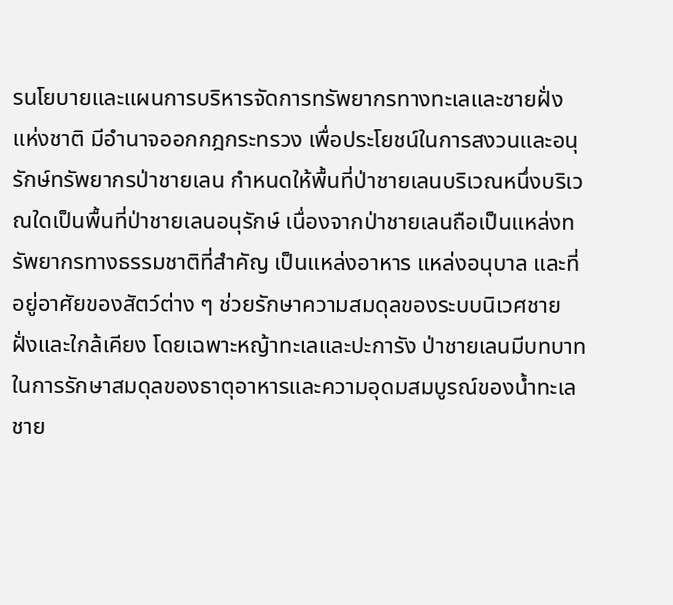รนโยบายและแผนการบริหารจัดการทรัพยากรทางทะเลและชายฝั่งแห่งชาติ มีอำนาจออกกฎกระทรวง เพื่อประโยชน์ในการสงวนและอนุรักษ์ทรัพยากรป่าชายเลน กำหนดให้พื้นที่ป่าชายเลนบริเวณหนึ่งบริเวณใดเป็นพื้นที่ป่าชายเลนอนุรักษ์ เนื่องจากป่าชายเลนถือเป็นแหล่งทรัพยากรทางธรรมชาติที่สำคัญ เป็นแหล่งอาหาร แหล่งอนุบาล และที่อยู่อาศัยของสัตว์ต่าง ๆ ช่วยรักษาความสมดุลของระบบนิเวศชายฝั่งและใกล้เคียง โดยเฉพาะหญ้าทะเลและปะการัง ป่าชายเลนมีบทบาทในการรักษาสมดุลของธาตุอาหารและความอุดมสมบูรณ์ของน้ำทะเลชาย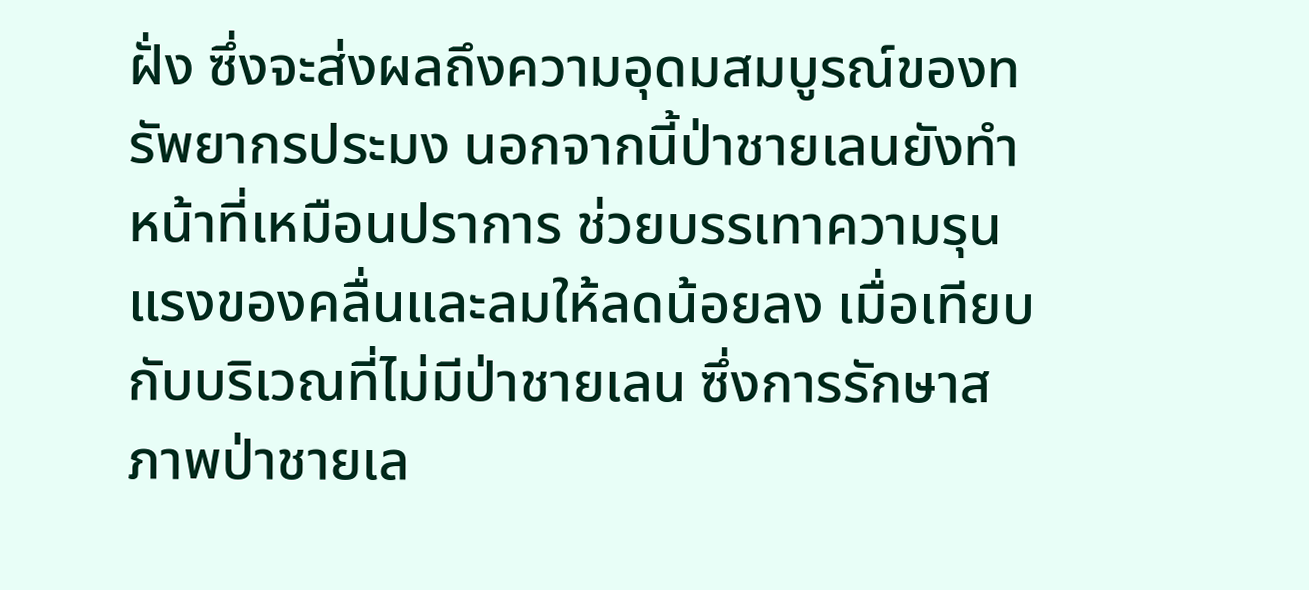ฝั่ง ซึ่งจะส่งผลถึงความอุดมสมบูรณ์ของทรัพยากรประมง นอกจากนี้ป่าชายเลนยังทำหน้าที่เหมือนปราการ ช่วยบรรเทาความรุนแรงของคลื่นและลมให้ลดน้อยลง เมื่อเทียบกับบริเวณที่ไม่มีป่าชายเลน ซึ่งการรักษาสภาพป่าชายเล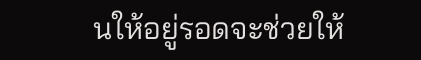นให้อยู่รอดจะช่วยให้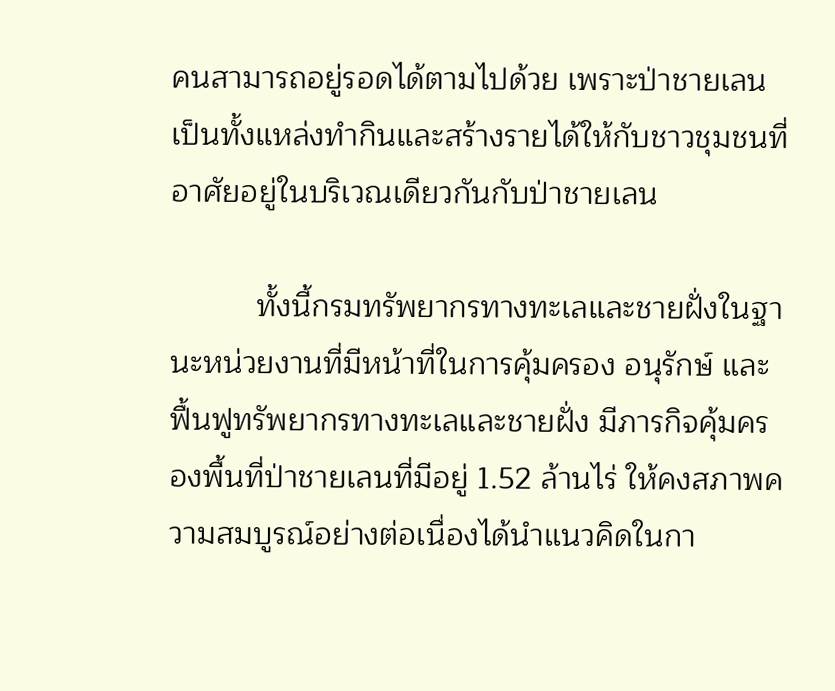คนสามารถอยู่รอดได้ตามไปด้วย เพราะป่าชายเลนเป็นทั้งแหล่งทำกินและสร้างรายได้ให้กับชาวชุมชนที่อาศัยอยู่ในบริเวณเดียวกันกับป่าชายเลน

          ทั้งนี้กรมทรัพยากรทางทะเลและชายฝั่งในฐานะหน่วยงานที่มีหน้าที่ในการคุ้มครอง อนุรักษ์ และฟื้นฟูทรัพยากรทางทะเลและชายฝั่ง มีภารกิจคุ้มครองพื้นที่ป่าชายเลนที่มีอยู่ 1.52 ล้านไร่ ให้คงสภาพความสมบูรณ์อย่างต่อเนื่องได้นำแนวคิดในกา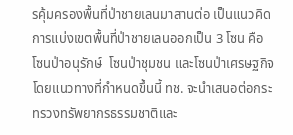รคุ้มครองพื้นที่ป่าชายเลนมาสานต่อ เป็นแนวคิดการแบ่งเขตพื้นที่ป่าชายเลนออกเป็น 3 โซน คือ โซนป่าอนุรักษ์  โซนป่าชุมชน และโซนป่าเศรษฐกิจ โดยแนวทางที่กำหนดขึ้นนี้ ทช. จะนำเสนอต่อกระทรวงทรัพยากรธรรมชาติและ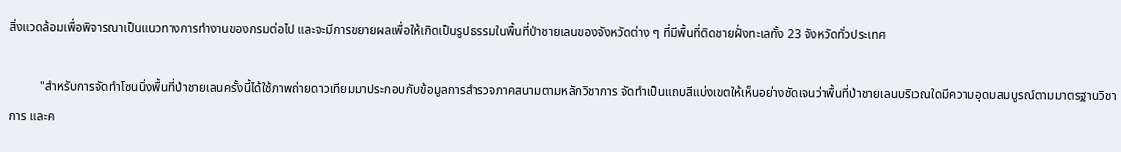สิ่งแวดล้อมเพื่อพิจารณาเป็นแนวทางการทำงานของกรมต่อไป และจะมีการขยายผลเพื่อให้เกิดเป็นรูปธรรมในพื้นที่ป่าชายเลนของจังหวัดต่าง ๆ ที่มีพื้นที่ติดชายฝั่งทะเลทั้ง 23 จังหวัดทั่วประเทศ

          "สำหรับการจัดทำโซนนิ่งพื้นที่ป่าชายเลนครั้งนี้ได้ใช้ภาพถ่ายดาวเทียมมาประกอบกับข้อมูลการสำรวจภาคสนามตามหลักวิชาการ จัดทำเป็นแถบสีแบ่งเขตให้เห็นอย่างชัดเจนว่าพื้นที่ป่าชายเลนบริเวณใดมีความอุดมสมบูรณ์ตามมาตรฐานวิชาการ และค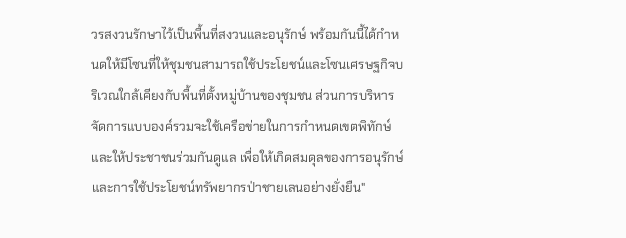วรสงวนรักษาไว้เป็นพื้นที่สงวนและอนุรักษ์ พร้อมกันนี้ได้กำหนดให้มีโซนที่ให้ชุมชนสามารถใช้ประโยชน์และโซนเศรษฐกิจบริเวณใกล้เคียงกับพื้นที่ตั้งหมู่บ้านของชุมชน ส่วนการบริหารจัดการแบบองค์รวมจะใช้เครือข่ายในการกำหนดเขตพิทักษ์และให้ประชาชนร่วมกันดูแล เพื่อให้เกิดสมดุลของการอนุรักษ์และการใช้ประโยชน์ทรัพยากรป่าชายเลนอย่างยั่งยืน"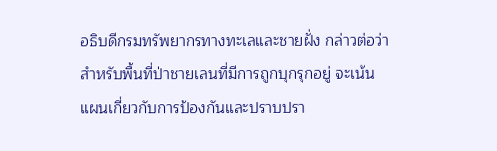อธิบดีกรมทรัพยากรทางทะเลและชายฝั่ง กล่าวต่อว่า สำหรับพื้นที่ป่าชายเลนที่มีการถูกบุกรุกอยู่ จะเน้นแผนเกี่ยวกับการป้องกันและปราบปรา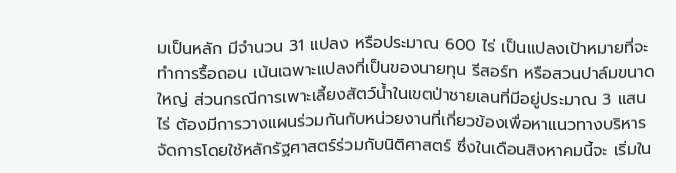มเป็นหลัก มีจำนวน 31 แปลง หรือประมาณ 600 ไร่ เป็นแปลงเป้าหมายที่จะทำการรื้อถอน เน้นเฉพาะแปลงที่เป็นของนายทุน รีสอร์ท หรือสวนปาล์มขนาดใหญ่ ส่วนกรณีการเพาะเลี้ยงสัตว์น้ำในเขตป่าชายเลนที่มีอยู่ประมาณ 3 แสนไร่ ต้องมีการวางแผนร่วมกันกับหน่วยงานที่เกี่ยวข้องเพื่อหาแนวทางบริหารจัดการโดยใช้หลักรัฐศาสตร์ร่วมกับนิติศาสตร์ ซึ่งในเดือนสิงหาคมนี้จะ เริ่มใน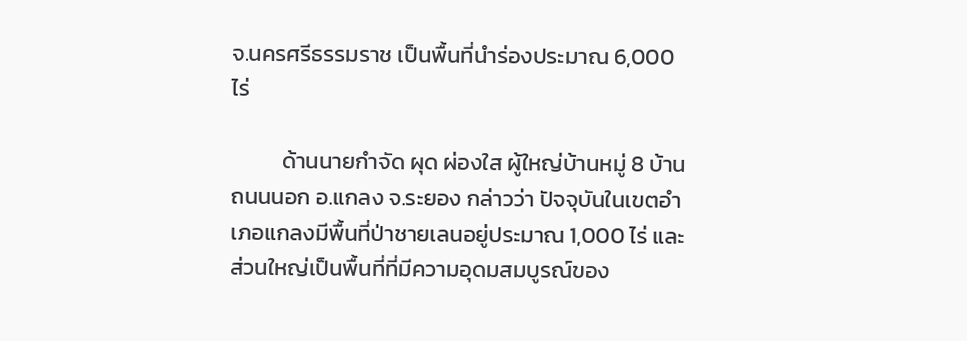จ.นครศรีธรรมราช เป็นพื้นที่นำร่องประมาณ 6,000 ไร่

          ด้านนายกำจัด ผุด ผ่องใส ผู้ใหญ่บ้านหมู่ 8 บ้านถนนนอก อ.แกลง จ.ระยอง กล่าวว่า ปัจจุบันในเขตอำเภอแกลงมีพื้นที่ป่าชายเลนอยู่ประมาณ 1,000 ไร่ และส่วนใหญ่เป็นพื้นที่ที่มีความอุดมสมบูรณ์ของ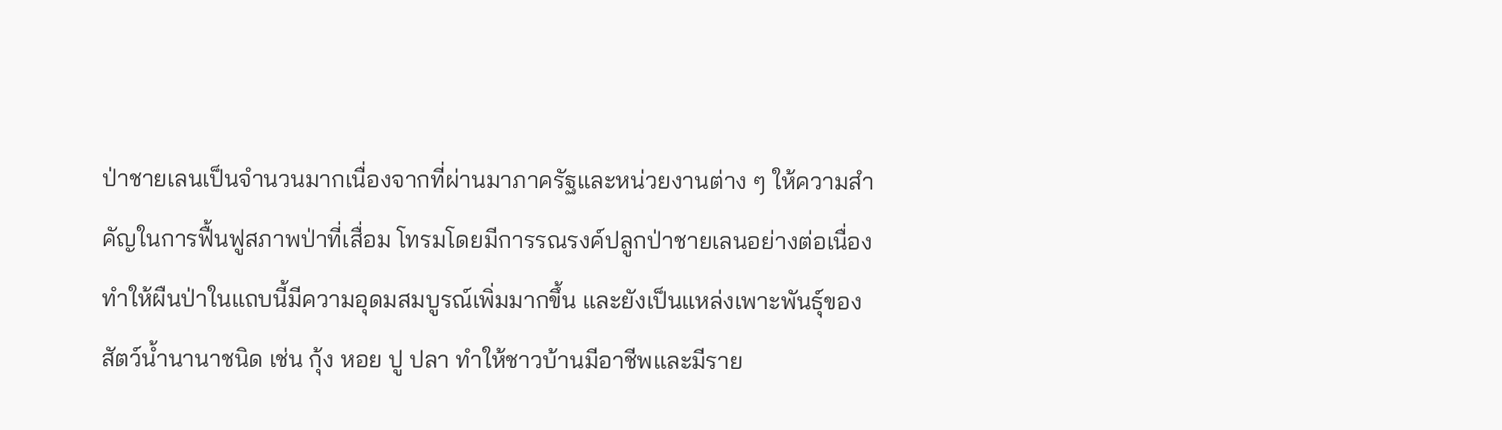ป่าชายเลนเป็นจำนวนมากเนื่องจากที่ผ่านมาภาครัฐและหน่วยงานต่าง ๆ ให้ความสำคัญในการฟื้นฟูสภาพป่าที่เสื่อม โทรมโดยมีการรณรงค์ปลูกป่าชายเลนอย่างต่อเนื่อง ทำให้ผืนป่าในแถบนี้มีความอุดมสมบูรณ์เพิ่มมากขึ้น และยังเป็นแหล่งเพาะพันธุ์ของสัตว์น้ำนานาชนิด เช่น กุ้ง หอย ปู ปลา ทำให้ชาวบ้านมีอาชีพและมีราย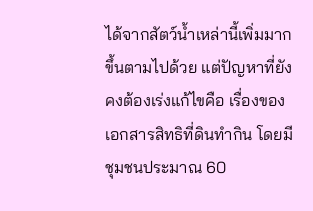ได้จากสัตว์น้ำเหล่านี้เพิ่มมากขึ้นตามไปด้วย แต่ปัญหาที่ยังคงต้องเร่งแก้ไขคือ เรื่องของเอกสารสิทธิที่ดินทำกิน โดยมีชุมชนประมาณ 60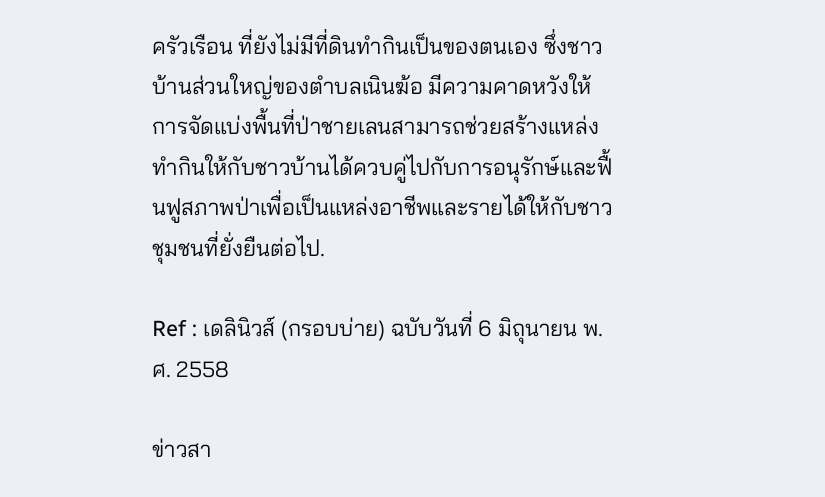ครัวเรือน ที่ยังไม่มีที่ดินทำกินเป็นของตนเอง ซึ่งชาวบ้านส่วนใหญ่ของตำบลเนินฆ้อ มีความคาดหวังให้การจัดแบ่งพื้นที่ป่าชายเลนสามารถช่วยสร้างแหล่งทำกินให้กับชาวบ้านได้ควบคู่ไปกับการอนุรักษ์และฟื้นฟูสภาพป่าเพื่อเป็นแหล่งอาชีพและรายได้ให้กับชาวชุมชนที่ยั่งยืนต่อไป.

Ref : เดลินิวส์ (กรอบบ่าย) ฉบับวันที่ 6 มิถุนายน พ.ศ. 2558

ข่าวสา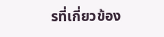รที่เกี่ยวข้อง